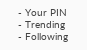- Your PIN
- Trending
- Following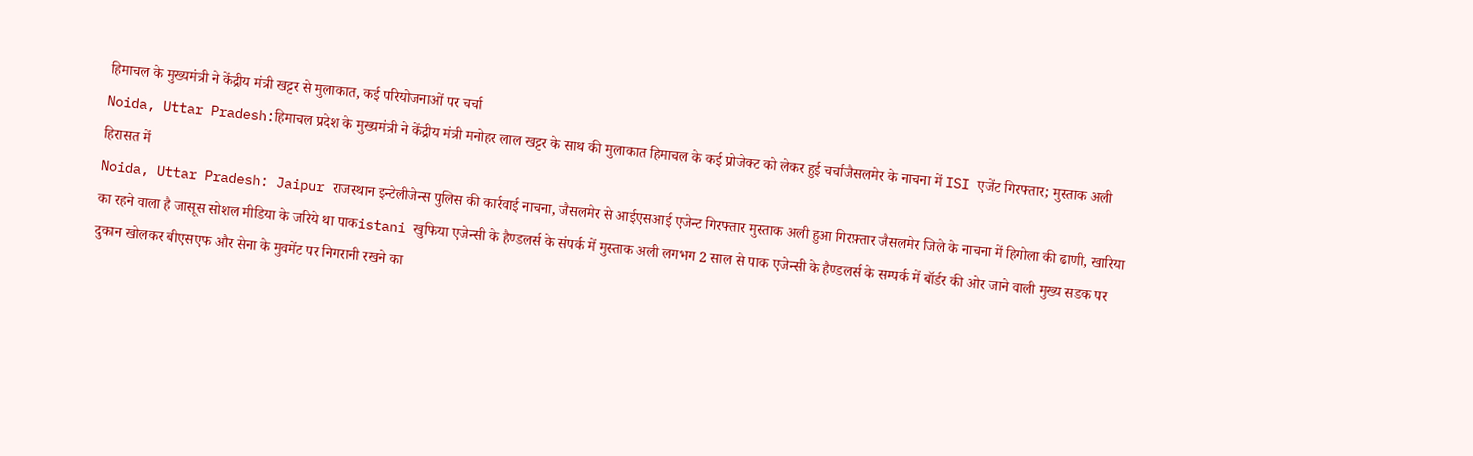हिमाचल के मुख्यमंत्री ने केंद्रीय मंत्री खट्टर से मुलाकात, कई परियोजनाओं पर चर्चा
Noida, Uttar Pradesh:हिमाचल प्रदेश के मुख्यमंत्री ने केंद्रीय मंत्री मनोहर लाल खट्टर के साथ की मुलाकात हिमाचल के कई प्रोजेक्ट को लेकर हुई चर्चाजैसलमेर के नाचना में ISI एजेंट गिरफ्तार; मुस्ताक अली हिरासत में
Noida, Uttar Pradesh: Jaipur राजस्थान इन्टेलीजेन्स पुलिस की कार्रवाई नाचना, जैसलमेर से आईएसआई एजेन्ट गिरफ्तार मुस्ताक अली हुआ गिरफ़्तार जैसलमेर जिले के नाचना में हिगोला की ढाणी, खारिया का रहने वाला है जासूस सोशल मीडिया के जरिये था पाकistani खुफिया एजेन्सी के हैण्डलर्स के संपर्क में मुस्ताक अली लगभग 2 साल से पाक एजेन्सी के हैण्डलर्स के सम्पर्क में बॉर्डर की ओर जाने वाली मुख्य सडक पर दुकान खोलकर बीएसएफ और सेना के मुवमेंट पर निगरानी रखने का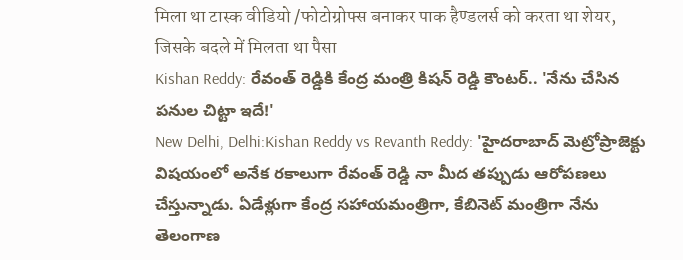मिला था टास्क वीडियो /फोटोग्रोफ्स बनाकर पाक हैण्डलर्स को करता था शेयर, जिसके बदले में मिलता था पैसा
Kishan Reddy: రేవంత్ రెడ్డికి కేంద్ర మంత్రి కిషన్ రెడ్డి కౌంటర్.. 'నేను చేసిన పనుల చిట్టా ఇదే!'
New Delhi, Delhi:Kishan Reddy vs Revanth Reddy: 'హైదరాబాద్ మెట్రోప్రాజెక్టు విషయంలో అనేక రకాలుగా రేవంత్ రెడ్డి నా మీద తప్పుడు ఆరోపణలు చేస్తున్నాడు. ఏడేళ్లుగా కేంద్ర సహాయమంత్రిగా, కేబినెట్ మంత్రిగా నేను తెలంగాణ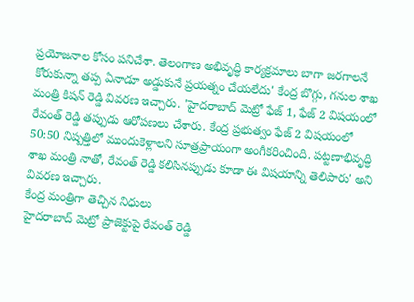ప్రయోజనాల కోసం పనిచేశా. తెలంగాణ అభివృద్ధి కార్యక్రమాలు బాగా జరగాలనే కోరుకున్నా తప్ప ఏనాడూ అడ్డుకునే ప్రయత్నం చేయలేదు' కేంద్ర బొగ్గు, గనుల శాఖ మంత్రి కిషన్ రెడ్డి వివరణ ఇచ్చారు. 'హైదరాబాద్ మెట్రో ఫేజ్ 1, ఫేజ్ 2 విషయంలో రేవంత్ రెడ్డి తప్పుడు ఆరోపణలు చేశారు. కేంద్ర ప్రభుత్వం ఫేజ్ 2 విషయంలో 50:50 నిష్పత్తిలో ముందుకెళ్లాలని సూత్రప్రాయంగా అంగీకరించింది. పట్టణాభివృద్ధి శాఖ మంత్రి నాతో, రేవంత్ రెడ్డి కలిసినప్పుడు కూడా ఈ విషయాన్ని తెలిపారు' అని వివరణ ఇచ్చారు.
కేంద్ర మంత్రిగా తెచ్చిన నిధులు
హైదరాబాద్ మెట్రో ప్రాజెక్టుపై రేవంత్ రెడ్డి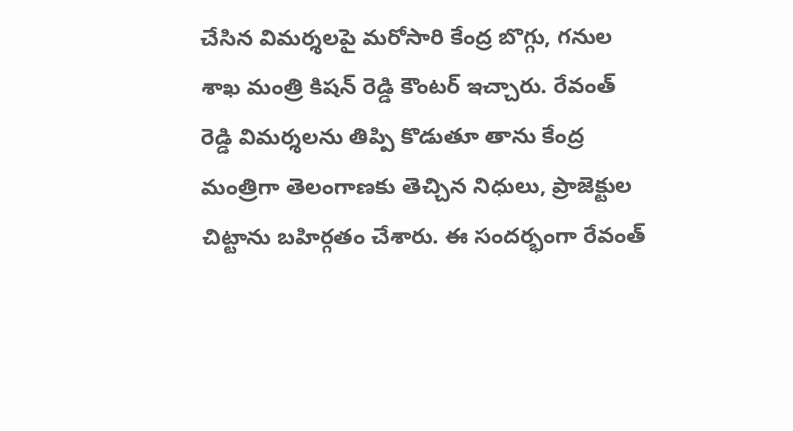చేసిన విమర్శలపై మరోసారి కేంద్ర బొగ్గు, గనుల శాఖ మంత్రి కిషన్ రెడ్డి కౌంటర్ ఇచ్చారు. రేవంత్ రెడ్డి విమర్శలను తిప్పి కొడుతూ తాను కేంద్ర మంత్రిగా తెలంగాణకు తెచ్చిన నిధులు, ప్రాజెక్టుల చిట్టాను బహిర్గతం చేశారు. ఈ సందర్భంగా రేవంత్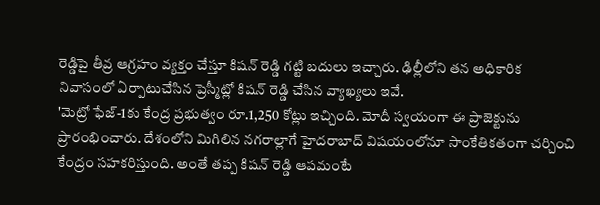రెడ్డిపై తీవ్ర ఆగ్రహం వ్యక్తం చేస్తూ కిషన్ రెడ్డి గట్టి బదులు ఇచ్చారు. ఢిల్లీలోని తన అధికారిక నివాసంలో ఏర్పాటుచేసిన ప్రెస్మీట్లో కిషన్ రెడ్డి చేసిన వ్యాఖ్యలు ఇవే.
'మెట్రో ఫేజ్-1కు కేంద్ర ప్రభుత్వం రూ.1,250 కోట్లు ఇచ్చింది. మోదీ స్వయంగా ఈ ప్రాజెక్టును ప్రారంభించారు. దేశంలోని మిగిలిన నగరాల్లాగే హైదరాబాద్ విషయంలోనూ సాంకేతికతంగా చర్చించి కేంద్రం సహకరిస్తుంది. అంతే తప్ప కిషన్ రెడ్డి ఆపమంటే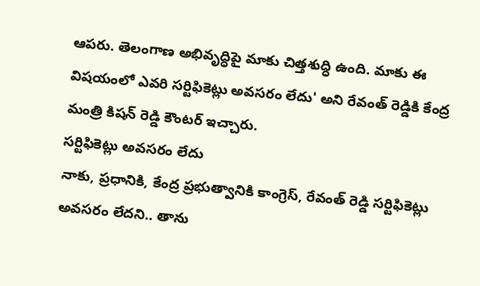ఆపరు. తెలంగాణ అభివృద్ధిపై మాకు చిత్తశుద్ధి ఉంది. మాకు ఈ విషయంలో ఎవరి సర్టిఫికెట్లు అవసరం లేదు' అని రేవంత్ రెడ్డికి కేంద్ర మంత్రి కిషన్ రెడ్డి కౌంటర్ ఇచ్చారు.
సర్టిఫికెట్లు అవసరం లేదు
నాకు, ప్రధానికి, కేంద్ర ప్రభుత్వానికి కాంగ్రెస్, రేవంత్ రెడ్డి సర్టిఫికెట్లు అవసరం లేదని.. తాను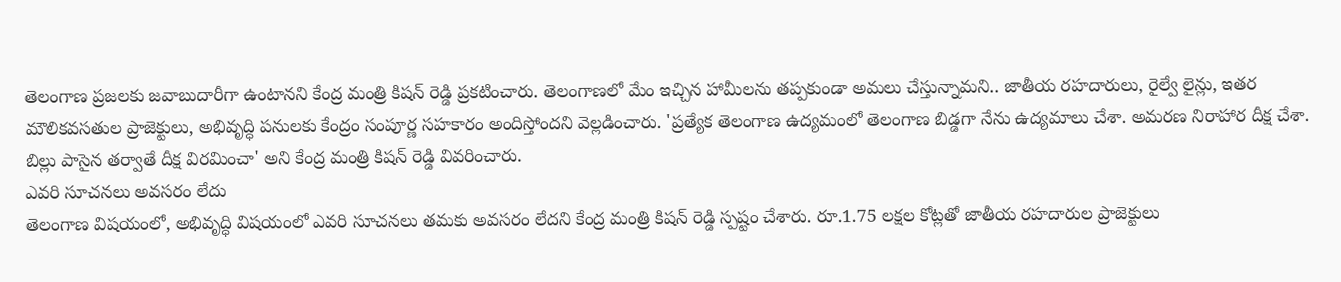తెలంగాణ ప్రజలకు జవాబుదారీగా ఉంటానని కేంద్ర మంత్రి కిషన్ రెడ్డి ప్రకటించారు. తెలంగాణలో మేం ఇచ్చిన హామీలను తప్పకుండా అమలు చేస్తున్నామని.. జాతీయ రహదారులు, రైల్వే లైన్లు, ఇతర మౌలికవసతుల ప్రాజెక్టులు, అభివృద్ధి పనులకు కేంద్రం సంపూర్ణ సహకారం అందిస్తోందని వెల్లడించారు. 'ప్రత్యేక తెలంగాణ ఉద్యమంలో తెలంగాణ బిడ్డగా నేను ఉద్యమాలు చేశా. అమరణ నిరాహార దీక్ష చేశా. బిల్లు పాసైన తర్వాతే దీక్ష విరమించా' అని కేంద్ర మంత్రి కిషన్ రెడ్డి వివరించారు.
ఎవరి సూచనలు అవసరం లేదు
తెలంగాణ విషయంలో, అభివృద్ధి విషయంలో ఎవరి సూచనలు తమకు అవసరం లేదని కేంద్ర మంత్రి కిషన్ రెడ్డి స్పష్టం చేశారు. రూ.1.75 లక్షల కోట్లతో జాతీయ రహదారుల ప్రాజెక్టులు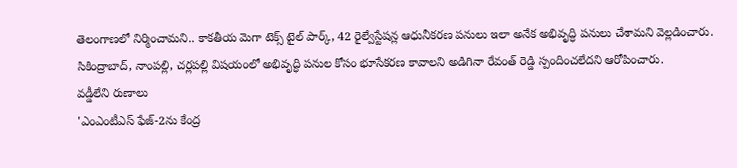తెలంగాణలో నిర్మించామని.. కాకతీయ మెగా టెక్స్ టైల్ పార్క్, 42 రైల్వేస్టేషన్ల ఆధునీకరణ పనులు ఇలా అనేక అభివృద్ధి పనులు చేశామని వెల్లడించారు. సికింద్రాబాద్, నాంపల్లి, చర్లపల్లి విషయంలో అభివృద్ధి పనుల కోసం భూసేకరణ కావాలని అడిగినా రేవంత్ రెడ్డి స్పందించలేదని ఆరోపించారు.
వడ్డీలేని రుణాలు
'ఎంఎంటీఎస్ ఫేజ్-2ను కేంద్ర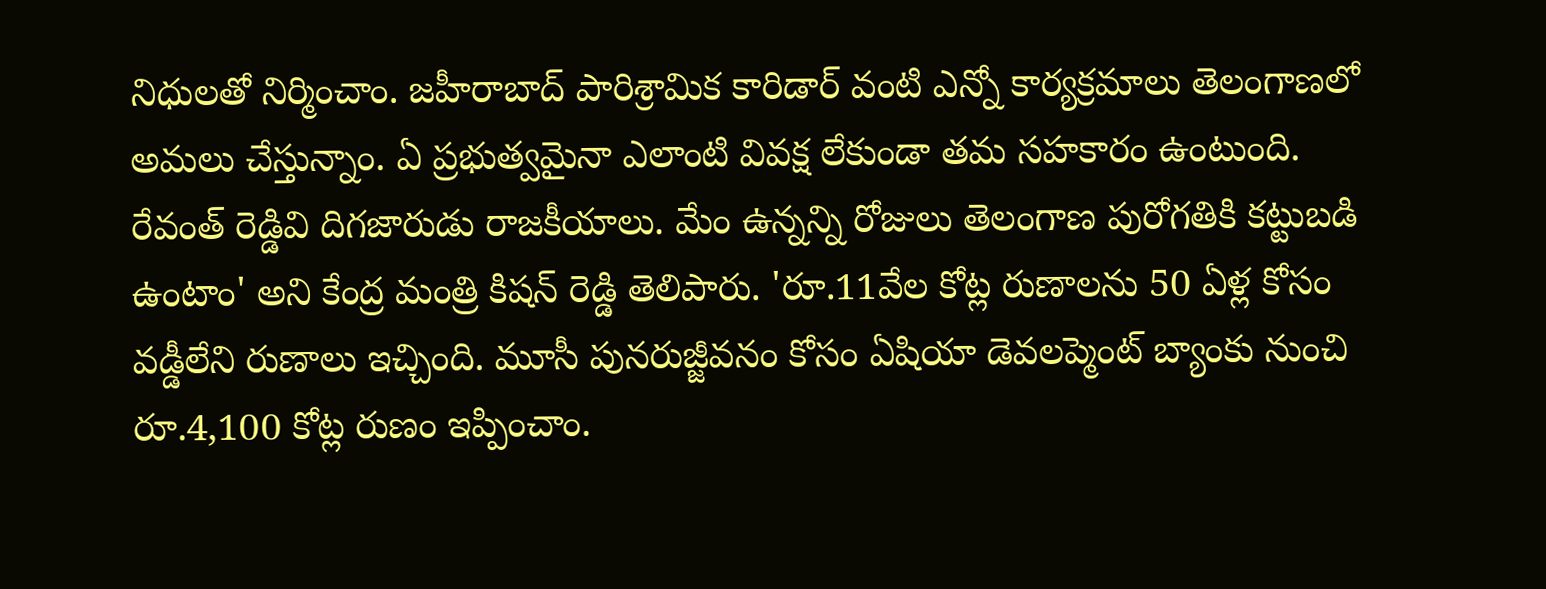నిధులతో నిర్మించాం. జహీరాబాద్ పారిశ్రామిక కారిడార్ వంటి ఎన్నో కార్యక్రమాలు తెలంగాణలో అమలు చేస్తున్నాం. ఏ ప్రభుత్వమైనా ఎలాంటి వివక్ష లేకుండా తమ సహకారం ఉంటుంది. రేవంత్ రెడ్డివి దిగజారుడు రాజకీయాలు. మేం ఉన్నన్ని రోజులు తెలంగాణ పురోగతికి కట్టుబడి ఉంటాం' అని కేంద్ర మంత్రి కిషన్ రెడ్డి తెలిపారు. 'రూ.11వేల కోట్ల రుణాలను 50 ఏళ్ల కోసం వడ్డీలేని రుణాలు ఇచ్చింది. మూసీ పునరుజ్జీవనం కోసం ఏషియా డెవలప్మెంట్ బ్యాంకు నుంచి రూ.4,100 కోట్ల రుణం ఇప్పించాం.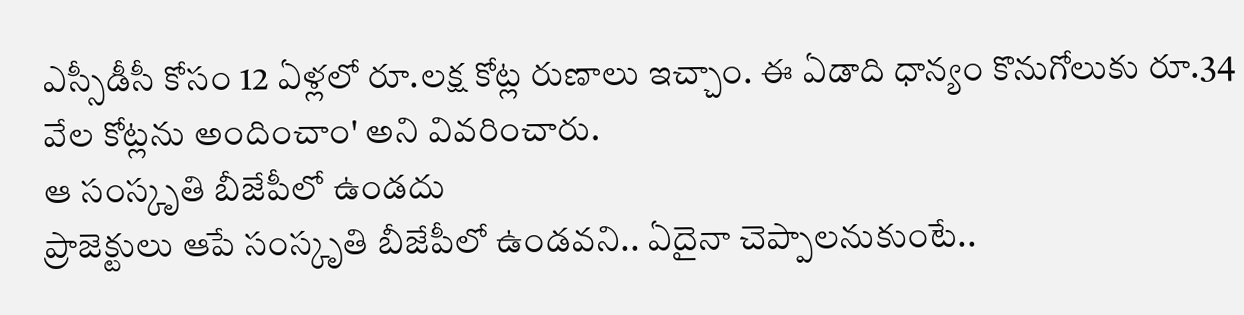ఎస్సీడీసీ కోసం 12 ఏళ్లలో రూ.లక్ష కోట్ల రుణాలు ఇచ్చాం. ఈ ఏడాది ధాన్యం కొనుగోలుకు రూ.34 వేల కోట్లను అందించాం' అని వివరించారు.
ఆ సంస్కృతి బీజేపీలో ఉండదు
ప్రాజెక్టులు ఆపే సంస్కృతి బీజేపీలో ఉండవని.. ఏదైనా చెప్పాలనుకుంటే..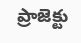ప్రాజెక్టు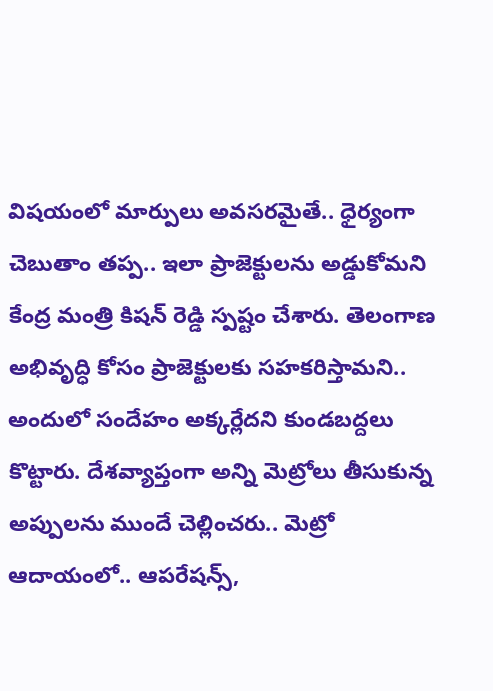విషయంలో మార్పులు అవసరమైతే.. ధైర్యంగా చెబుతాం తప్ప.. ఇలా ప్రాజెక్టులను అడ్డుకోమని కేంద్ర మంత్రి కిషన్ రెడ్డి స్పష్టం చేశారు. తెలంగాణ అభివృద్ధి కోసం ప్రాజెక్టులకు సహకరిస్తామని.. అందులో సందేహం అక్కర్లేదని కుండబద్దలు కొట్టారు. దేశవ్యాప్తంగా అన్ని మెట్రోలు తీసుకున్న అప్పులను ముందే చెల్లించరు.. మెట్రో ఆదాయంలో.. ఆపరేషన్స్,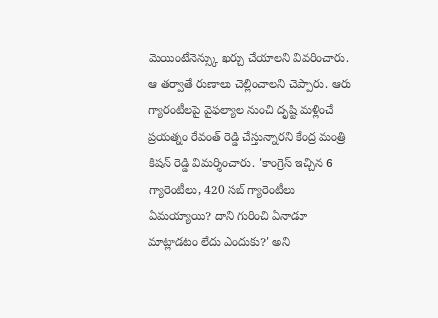మెయింటేనెన్స్కు ఖర్చు చేయాలని వివరించారు. ఆ తర్వాతే రుణాలు చెల్లించాలని చెప్పారు. ఆరు గ్యారంటీలపై వైఫల్యాల నుంచి దృష్టి మళ్లించే ప్రయత్నం రేవంత్ రెడ్డి చేస్తున్నారని కేంద్ర మంత్రి కిషన్ రెడ్డి విమర్శించారు. 'కాంగ్రెస్ ఇచ్చిన 6 గ్యారెంటీలు, 420 సబ్ గ్యారెంటీలు ఏమయ్యాయి? దాని గురించి ఏనాడూ మాట్లాడటం లేదు ఎందుకు?' అని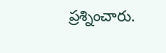ప్రశ్నించారు.